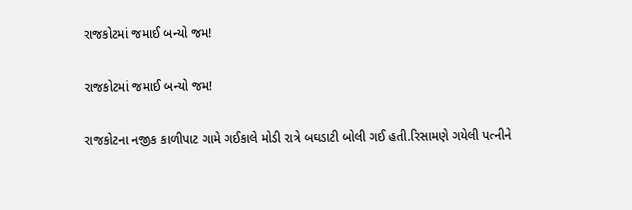રાજકોટમાં જમાઈ બન્યો જમ!

રાજકોટમાં જમાઈ બન્યો જમ!

રાજકોટના નજીક કાળીપાટ ગામે ગઈકાલે મોડી રાત્રે બઘડાટી બોલી ગઈ હતી.રિસામણે ગયેલી પત્નીને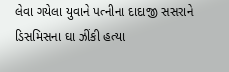લેવા ગયેલા યુવાને પત્નીના દાદાજી સસરાને ડિસમિસના ઘા ઝીંકી હત્યા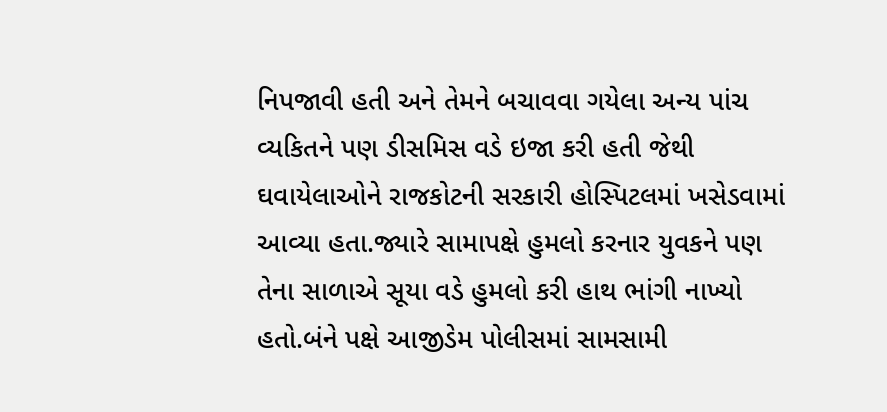નિપજાવી હતી અને તેમને બચાવવા ગયેલા અન્ય પાંચ વ્યકિતને પણ ડીસમિસ વડે ઇજા કરી હતી જેથી ઘવાયેલાઓને રાજકોટની સરકારી હોસ્પિટલમાં ખસેડવામાં આવ્યા હતા.જ્યારે સામાપક્ષે હુમલો કરનાર યુવકને પણ તેના સાળાએ સૂયા વડે હુમલો કરી હાથ ભાંગી નાખ્યો હતો.બંને પક્ષે આજીડેમ પોલીસમાં સામસામી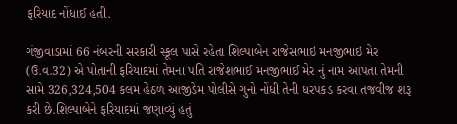ફરિયાદ નોંધાઈ હતી.

ગંજીવાડામાં 66 નંબરની સરકારી સ્કૂલ પાસે રહેતા શિલ્પાબેન રાજેસભાઇ મનજીભાઇ મેર (ઉ.વ.32) એ પોતાની ફરિયાદમાં તેમના પતિ રાજેશભાઈ મનજીભાઈ મેર નું નામ આપતા તેમની સામે 326,324,504 કલમ હેઠળ આજીડેમ પોલીસે ગુનો નોંધી તેની ધરપકડ કરવા તજવીજ શરૂ કરી છે.શિલ્પાબેને ફરિયાદમાં જણાવ્યું હતું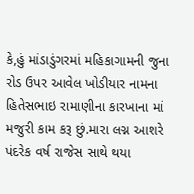કે,હું માંડાડુંગરમાં મહિકાગામની જુના રોડ ઉપર આવેલ ખોડીયાર નામના હિતેસભાઇ રામાણીના કારખાના માં મજુરી કામ કરૂ છું.મારા લગ્ન આશરે પંદરેક વર્ષ રાજેસ સાથે થયા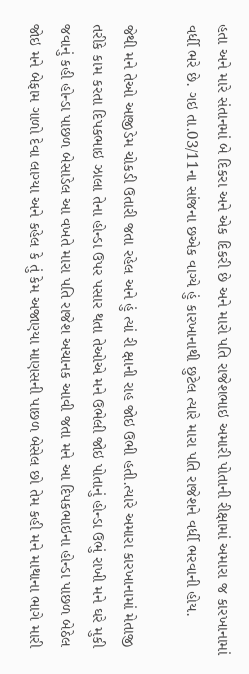હતા અને મારે સંતાનમાં બે દિકરા અને એક દિકરી છે અને મારો પતિ રાજેશભાઇ અમારી પોતાની રીક્ષામાં અમારા જ કારખાનામાં વર્ધી ભરે છે. ગઇ તા.03/11ના સાંજના છએક વાગ્યે હું કારખાનાથી છુટેલ ત્યારે મારા પતિ રાજેશને વર્ધી ભરવાની હોય.

જેથી મને તેઓ આજીડેમ ચોકડી ઉતારી જતા રહેલ અને હું ત્યાં રી ક્ષાની રાહ જોઇ ઉભી હતી.ત્યારે અમારા કારખાનામાં મેતાજી તરીકે કામ કરતા દિપકભાઇ ઝાલા તેના હોન્ડા ઉપર પસાર થતા તેઓએ મને ઉભેલી જોઇ પોતાનું હોન્ડા ઉભું રાખી મને ઘરે મુકી જવાનું કહી હોન્ડા પાછળ બેસાડેલ આ વખતે મારા પતિ રાજેશ અચાનક આવી જતા મને આ દિપકભાઇના હોન્ડા પાછળ બેઠેલ જોઇ મને બેફામ ગાળો દેવા લાગ્યા અને કહેલ કે તું કેમ અજાણ્યા માણસની પાછળ બેસેલ છો તેમ કહી મને માથાના ભાગે મારી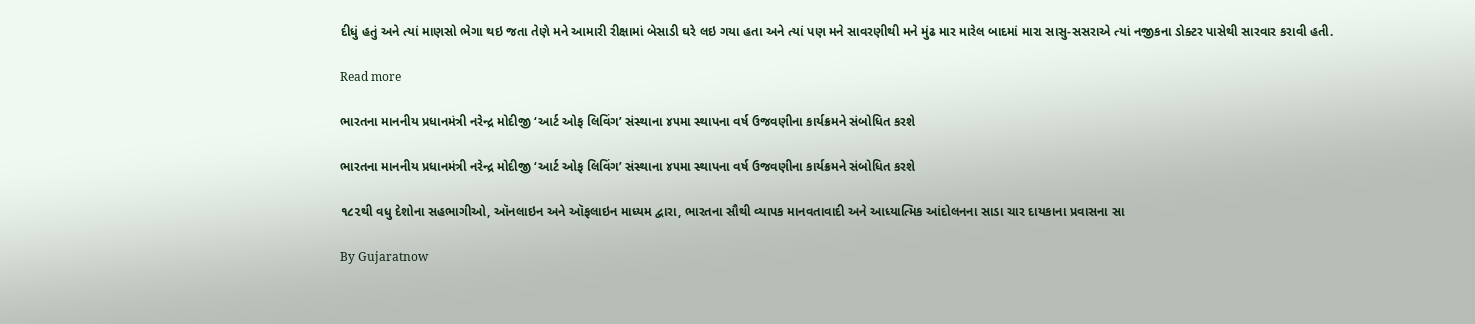દીધું હતું અને ત્યાં માણસો ભેગા થઇ જતા તેણે મને આમારી રીક્ષામાં બેસાડી ઘરે લઇ ગયા હતા અને ત્યાં પણ મને સાવરણીથી મને મુંઢ માર મારેલ બાદમાં મારા સાસુ-સસરાએ ત્યાં નજીકના ડોક્ટર પાસેથી સારવાર કરાવી હતી.

Read more

ભારતના માનનીય પ્રધાનમંત્રી નરેન્દ્ર મોદીજી ‘આર્ટ ઓફ લિવિંગ’ સંસ્થાના ૪૫મા સ્થાપના વર્ષ ઉજવણીના કાર્યક્રમને સંબોધિત કરશે

ભારતના માનનીય પ્રધાનમંત્રી નરેન્દ્ર મોદીજી ‘આર્ટ ઓફ લિવિંગ’ સંસ્થાના ૪૫મા સ્થાપના વર્ષ ઉજવણીના કાર્યક્રમને સંબોધિત કરશે

૧૮૨થી વધુ દેશોના સહભાગીઓ, ઑનલાઇન અને ઑફલાઇન માધ્યમ દ્વારા, ભારતના સૌથી વ્યાપક માનવતાવાદી અને આધ્યાત્મિક આંદોલનના સાડા ચાર દાયકાના પ્રવાસના સા

By Gujaratnow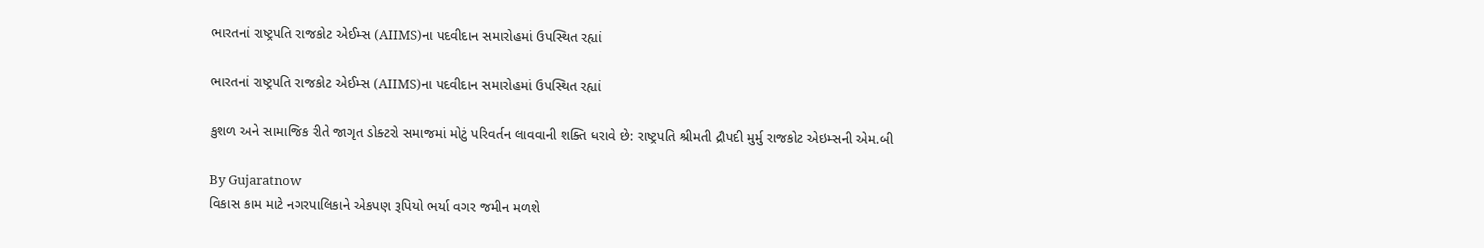ભારતનાં રાષ્ટ્રપતિ રાજકોટ એઈમ્સ (AIIMS)ના પદવીદાન સમારોહમાં ઉપસ્થિત રહ્યાં

ભારતનાં રાષ્ટ્રપતિ રાજકોટ એઈમ્સ (AIIMS)ના પદવીદાન સમારોહમાં ઉપસ્થિત રહ્યાં

કુશળ અને સામાજિક રીતે જાગૃત ડોક્ટરો સમાજમાં મોટું પરિવર્તન લાવવાની શક્તિ ધરાવે છે: રાષ્ટ્રપતિ શ્રીમતી દ્રૌપદી મુર્મુ રાજકોટ એઇમ્સની એમ.બી

By Gujaratnow
વિકાસ કામ માટે નગરપાલિકાને એકપણ રૂપિયો ભર્યા વગર જમીન મળશે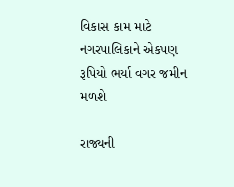વિકાસ કામ માટે નગરપાલિકાને એકપણ રૂપિયો ભર્યા વગર જમીન મળશે

રાજ્યની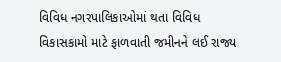વિવિધ નગરપાલિકાઓમાં થતા વિવિધ વિકાસકામો માટે ફાળવાતી જમીનને લઈ રાજ્ય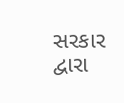સરકાર દ્વારા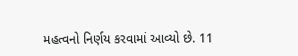મહત્વનો નિર્ણય કરવામાં આવ્યો છે. 11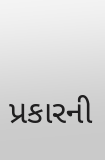પ્રકારની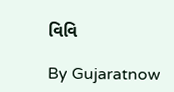વિવિ

By Gujaratnow